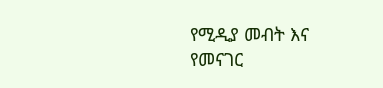የሚዲያ መብት እና የመናገር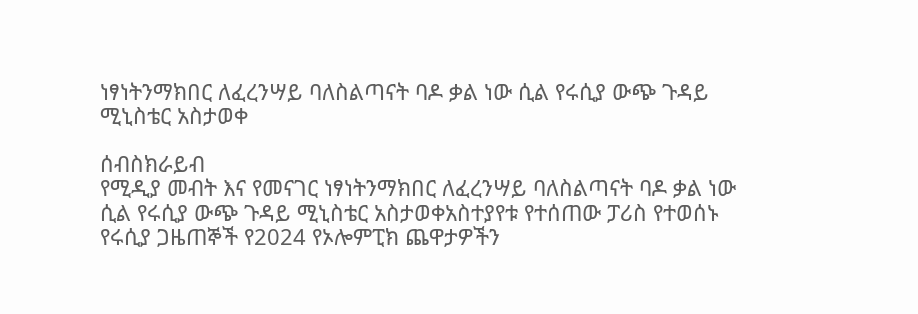ነፃነትንማክበር ለፈረንሣይ ባለስልጣናት ባዶ ቃል ነው ሲል የሩሲያ ውጭ ጉዳይ ሚኒስቴር አስታወቀ

ሰብስክራይብ
የሚዲያ መብት እና የመናገር ነፃነትንማክበር ለፈረንሣይ ባለስልጣናት ባዶ ቃል ነው ሲል የሩሲያ ውጭ ጉዳይ ሚኒስቴር አስታወቀአስተያየቱ የተሰጠው ፓሪስ የተወሰኑ የሩሲያ ጋዜጠኞች የ2024 የኦሎምፒክ ጨዋታዎችን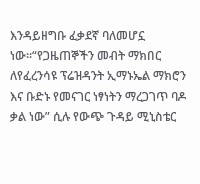እንዳይዘግቡ ፈቃደኛ ባለመሆኗ ነው።“የጋዜጠኞችን መብት ማክበር ለየፈረንሳዩ ፕሬዝዳንት ኢማኑኤል ማክሮን እና ቡድኑ የመናገር ነፃነትን ማረጋገጥ ባዶ ቃል ነው” ሲሉ የውጭ ጉዳይ ሚኒስቴር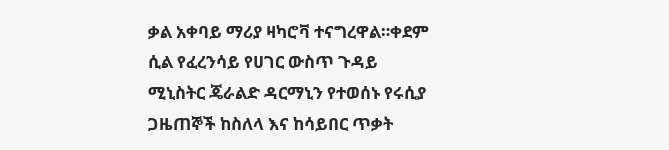ቃል አቀባይ ማሪያ ዛካሮቫ ተናግረዋል።ቀደም ሲል የፈረንሳይ የሀገር ውስጥ ጉዳይ ሚኒስትር ጄራልድ ዳርማኒን የተወሰኑ የሩሲያ ጋዜጠኞች ከስለላ እና ከሳይበር ጥቃት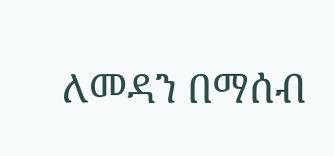ለመዳን በማሰብ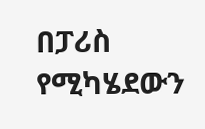በፓሪስ የሚካሄደውን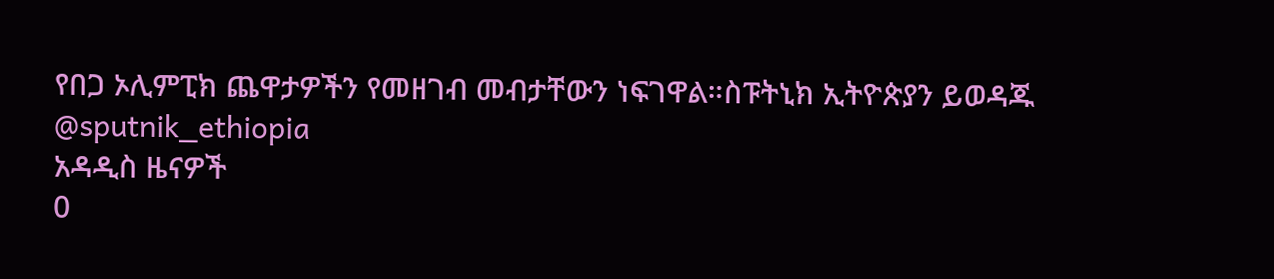የበጋ ኦሊምፒክ ጨዋታዎችን የመዘገብ መብታቸውን ነፍገዋል።ስፑትኒክ ኢትዮጵያን ይወዳጁ @sputnik_ethiopia
አዳዲስ ዜናዎች
0